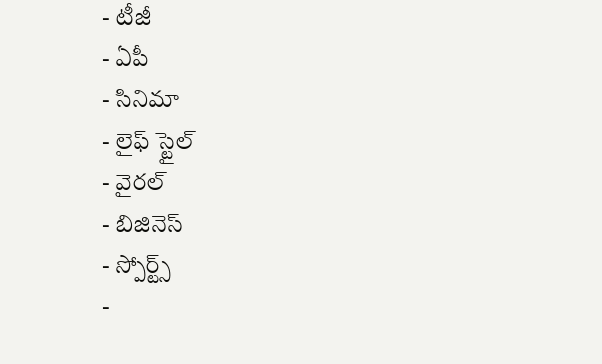- టీజీ
- ఏపీ
- సినిమా
- లైఫ్ స్టైల్
- వైరల్
- బిజినెస్
- స్పోర్ట్స్
-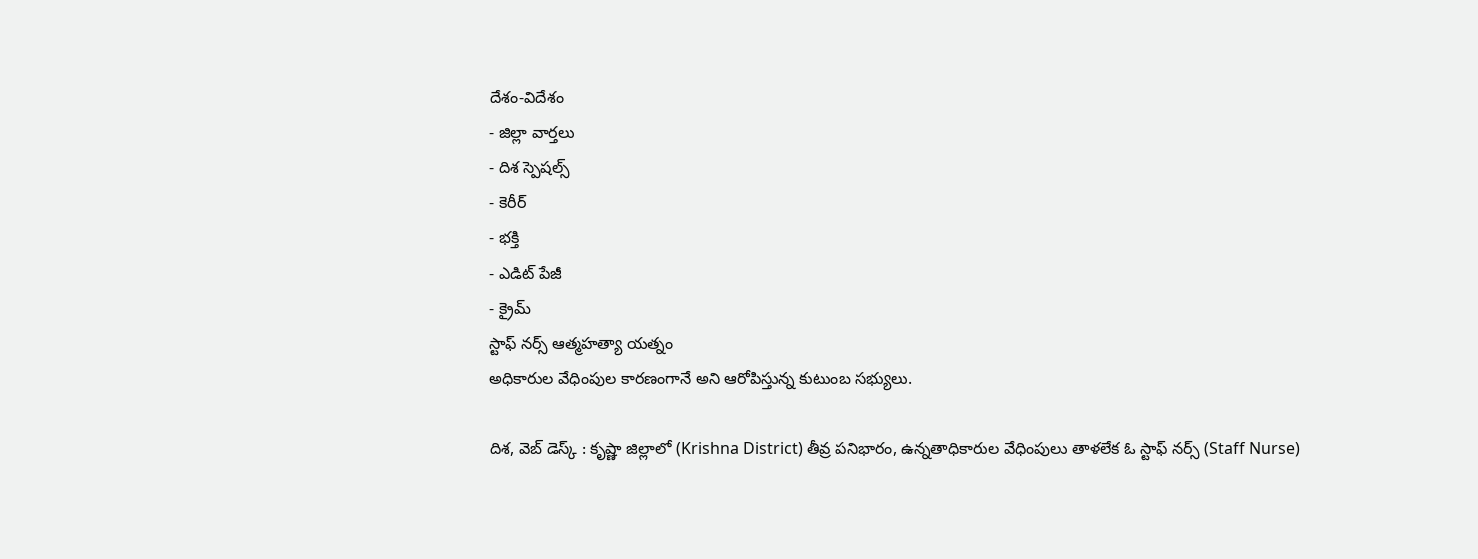దేశం-విదేశం
- జిల్లా వార్తలు
- దిశ స్పెషల్స్
- కెరీర్
- భక్తి
- ఎడిట్ పేజీ
- క్రైమ్
స్టాఫ్ నర్స్ ఆత్మహత్యా యత్నం
అధికారుల వేధింపుల కారణంగానే అని ఆరోపిస్తున్న కుటుంబ సభ్యులు.

దిశ, వెబ్ డెస్క్ : కృష్ణా జిల్లాలో (Krishna District) తీవ్ర పనిభారం, ఉన్నతాధికారుల వేధింపులు తాళలేక ఓ స్టాఫ్ నర్స్ (Staff Nurse)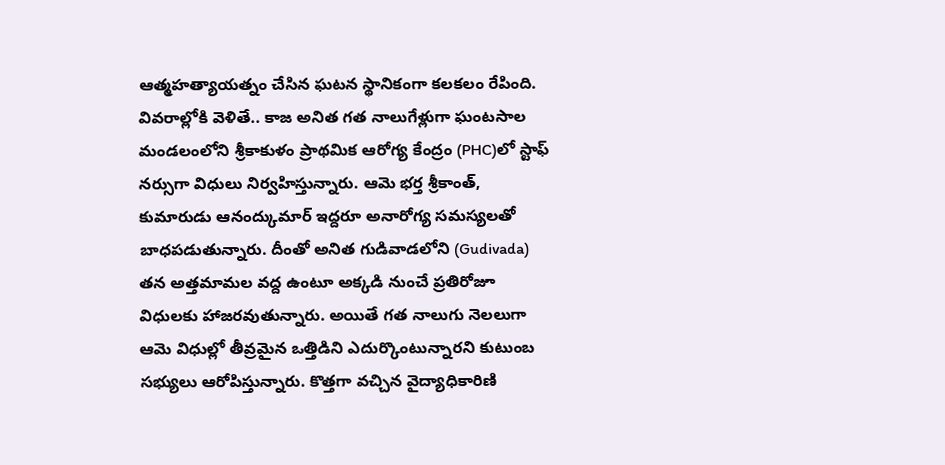ఆత్మహత్యాయత్నం చేసిన ఘటన స్థానికంగా కలకలం రేపింది. వివరాల్లోకి వెళితే.. కాజ అనిత గత నాలుగేళ్లుగా ఘంటసాల మండలంలోని శ్రీకాకుళం ప్రాథమిక ఆరోగ్య కేంద్రం (PHC)లో స్టాఫ్ నర్సుగా విధులు నిర్వహిస్తున్నారు. ఆమె భర్త శ్రీకాంత్, కుమారుడు ఆనంద్కుమార్ ఇద్దరూ అనారోగ్య సమస్యలతో బాధపడుతున్నారు. దీంతో అనిత గుడివాడలోని (Gudivada) తన అత్తమామల వద్ద ఉంటూ అక్కడి నుంచే ప్రతిరోజూ విధులకు హాజరవుతున్నారు. అయితే గత నాలుగు నెలలుగా ఆమె విధుల్లో తీవ్రమైన ఒత్తిడిని ఎదుర్కొంటున్నారని కుటుంబ సభ్యులు ఆరోపిస్తున్నారు. కొత్తగా వచ్చిన వైద్యాధికారిణి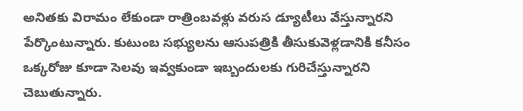అనితకు విరామం లేకుండా రాత్రింబవళ్లు వరుస డ్యూటీలు వేస్తున్నారని పేర్కొంటున్నారు. కుటుంబ సభ్యులను ఆసుపత్రికి తీసుకువెళ్లడానికి కనీసం ఒక్కరోజు కూడా సెలవు ఇవ్వకుండా ఇబ్బందులకు గురిచేస్తున్నారని చెబుతున్నారు.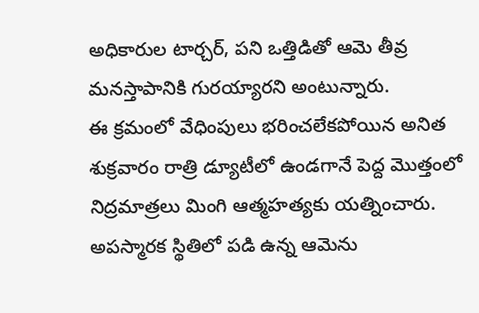అధికారుల టార్చర్, పని ఒత్తిడితో ఆమె తీవ్ర మనస్తాపానికి గురయ్యారని అంటున్నారు.
ఈ క్రమంలో వేధింపులు భరించలేకపోయిన అనిత శుక్రవారం రాత్రి డ్యూటీలో ఉండగానే పెద్ద మొత్తంలో నిద్రమాత్రలు మింగి ఆత్మహత్యకు యత్నించారు. అపస్మారక స్థితిలో పడి ఉన్న ఆమెను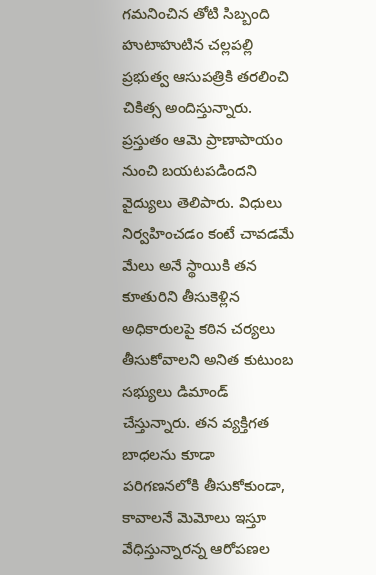గమనించిన తోటి సిబ్బంది హుటాహుటిన చల్లపల్లి ప్రభుత్వ ఆసుపత్రికి తరలించి చికిత్స అందిస్తున్నారు. ప్రస్తుతం ఆమె ప్రాణాపాయం నుంచి బయటపడిందని వైద్యులు తెలిపారు. విధులు నిర్వహించడం కంటే చావడమే మేలు అనే స్థాయికి తన కూతురిని తీసుకెళ్లిన అధికారులపై కఠిన చర్యలు తీసుకోవాలని అనిత కుటుంబ సభ్యులు డిమాండ్ చేస్తున్నారు. తన వ్యక్తిగత బాధలను కూడా పరిగణనలోకి తీసుకోకుండా, కావాలనే మెమోలు ఇస్తూ వేధిస్తున్నారన్న ఆరోపణల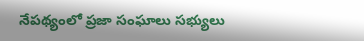నేపథ్యంలో ప్రజా సంఘాలు సభ్యులు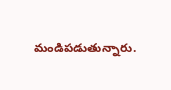మండిపడుతున్నారు.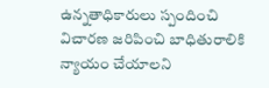ఉన్నతాధికారులు స్పందించి విచారణ జరిపించి బాధితురాలికి న్యాయం చేయాలని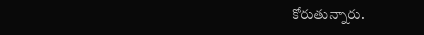కోరుతున్నారు.